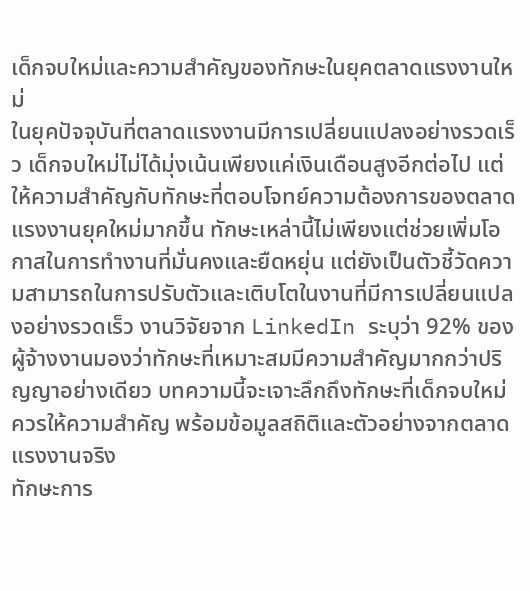เด็กจบใหม่และความสำคัญของทักษะในยุคตลาดแรงงานใหม่
ในยุคปัจจุบันที่ตลาดแรงงานมีการเปลี่ยนแปลงอย่างรวดเร็ว เด็กจบใหม่ไม่ได้มุ่งเน้นเพียงแค่เงินเดือนสูงอีกต่อไป แต่ให้ความสำคัญกับทักษะที่ตอบโจทย์ความต้องการของตลาดแรงงานยุคใหม่มากขึ้น ทักษะเหล่านี้ไม่เพียงแต่ช่วยเพิ่มโอกาสในการทำงานที่มั่นคงและยืดหยุ่น แต่ยังเป็นตัวชี้วัดความสามารถในการปรับตัวและเติบโตในงานที่มีการเปลี่ยนแปลงอย่างรวดเร็ว งานวิจัยจาก LinkedIn ระบุว่า 92% ของผู้จ้างงานมองว่าทักษะที่เหมาะสมมีความสำคัญมากกว่าปริญญาอย่างเดียว บทความนี้จะเจาะลึกถึงทักษะที่เด็กจบใหม่ควรให้ความสำคัญ พร้อมข้อมูลสถิติและตัวอย่างจากตลาดแรงงานจริง
ทักษะการ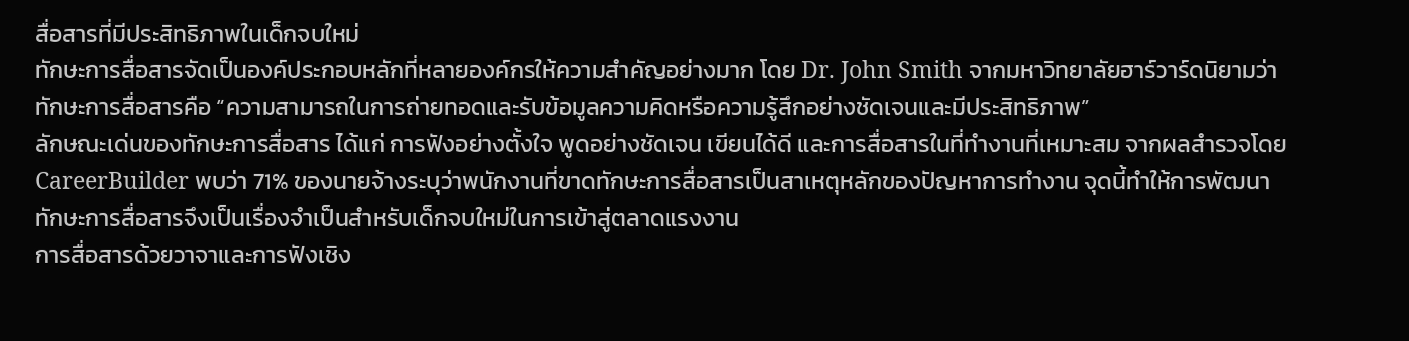สื่อสารที่มีประสิทธิภาพในเด็กจบใหม่
ทักษะการสื่อสารจัดเป็นองค์ประกอบหลักที่หลายองค์กรให้ความสำคัญอย่างมาก โดย Dr. John Smith จากมหาวิทยาลัยฮาร์วาร์ดนิยามว่าทักษะการสื่อสารคือ “ความสามารถในการถ่ายทอดและรับข้อมูลความคิดหรือความรู้สึกอย่างชัดเจนและมีประสิทธิภาพ”
ลักษณะเด่นของทักษะการสื่อสาร ได้แก่ การฟังอย่างตั้งใจ พูดอย่างชัดเจน เขียนได้ดี และการสื่อสารในที่ทำงานที่เหมาะสม จากผลสำรวจโดย CareerBuilder พบว่า 71% ของนายจ้างระบุว่าพนักงานที่ขาดทักษะการสื่อสารเป็นสาเหตุหลักของปัญหาการทำงาน จุดนี้ทำให้การพัฒนาทักษะการสื่อสารจึงเป็นเรื่องจำเป็นสำหรับเด็กจบใหม่ในการเข้าสู่ตลาดแรงงาน
การสื่อสารด้วยวาจาและการฟังเชิง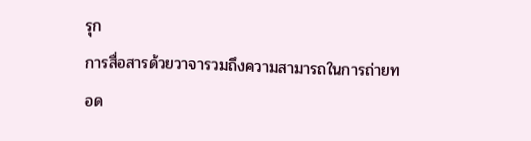รุก
การสื่อสารด้วยวาจารวมถึงความสามารถในการถ่ายทอด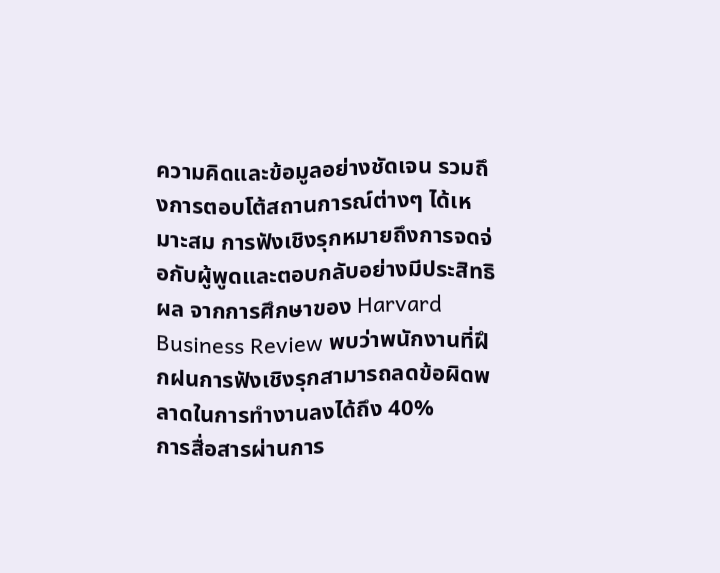ความคิดและข้อมูลอย่างชัดเจน รวมถึงการตอบโต้สถานการณ์ต่างๆ ได้เหมาะสม การฟังเชิงรุกหมายถึงการจดจ่อกับผู้พูดและตอบกลับอย่างมีประสิทธิผล จากการศึกษาของ Harvard Business Review พบว่าพนักงานที่ฝึกฝนการฟังเชิงรุกสามารถลดข้อผิดพลาดในการทำงานลงได้ถึง 40%
การสื่อสารผ่านการ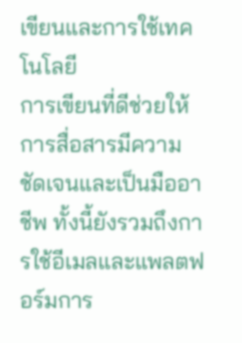เขียนและการใช้เทคโนโลยี
การเขียนที่ดีช่วยให้การสื่อสารมีความชัดเจนและเป็นมืออาชีพ ทั้งนี้ยังรวมถึงการใช้อีเมลและแพลตฟอร์มการ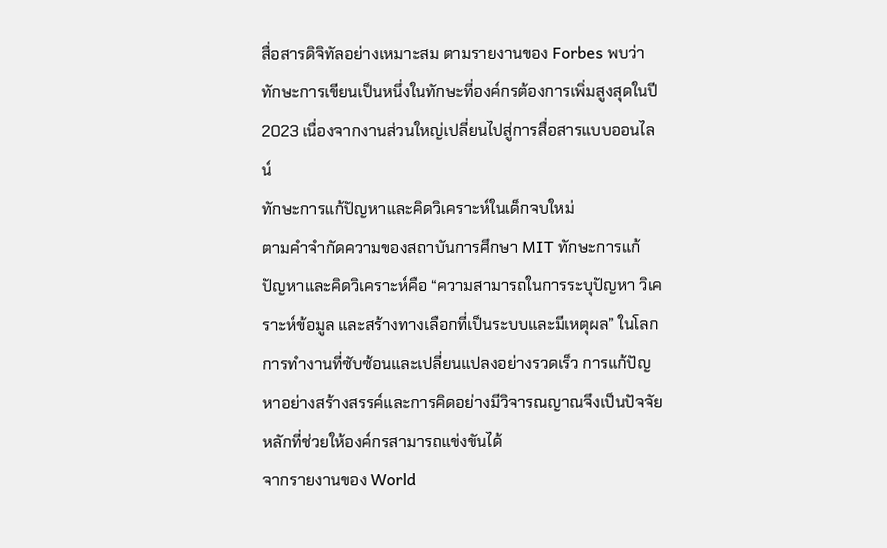สื่อสารดิจิทัลอย่างเหมาะสม ตามรายงานของ Forbes พบว่าทักษะการเขียนเป็นหนึ่งในทักษะที่องค์กรต้องการเพิ่มสูงสุดในปี 2023 เนื่องจากงานส่วนใหญ่เปลี่ยนไปสู่การสื่อสารแบบออนไลน์
ทักษะการแก้ปัญหาและคิดวิเคราะห์ในเด็กจบใหม่
ตามคำจำกัดความของสถาบันการศึกษา MIT ทักษะการแก้ปัญหาและคิดวิเคราะห์คือ “ความสามารถในการระบุปัญหา วิเคราะห์ข้อมูล และสร้างทางเลือกที่เป็นระบบและมีเหตุผล” ในโลกการทำงานที่ซับซ้อนและเปลี่ยนแปลงอย่างรวดเร็ว การแก้ปัญหาอย่างสร้างสรรค์และการคิดอย่างมีวิจารณญาณจึงเป็นปัจจัยหลักที่ช่วยให้องค์กรสามารถแข่งขันได้
จากรายงานของ World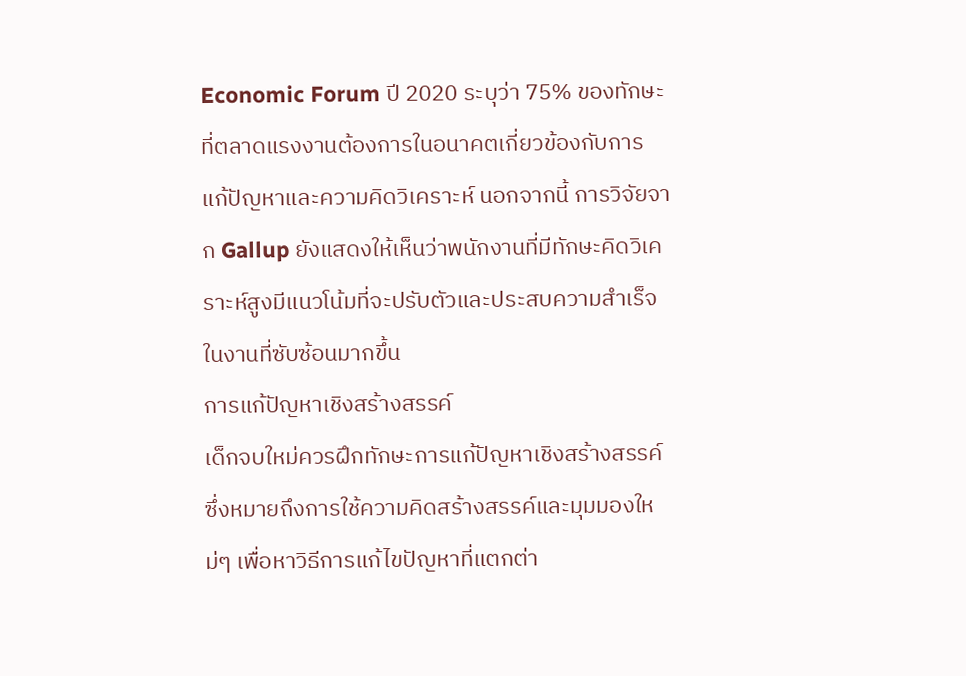Economic Forum ปี 2020 ระบุว่า 75% ของทักษะที่ตลาดแรงงานต้องการในอนาคตเกี่ยวข้องกับการแก้ปัญหาและความคิดวิเคราะห์ นอกจากนี้ การวิจัยจาก Gallup ยังแสดงให้เห็นว่าพนักงานที่มีทักษะคิดวิเคราะห์สูงมีแนวโน้มที่จะปรับตัวและประสบความสำเร็จในงานที่ซับซ้อนมากขึ้น
การแก้ปัญหาเชิงสร้างสรรค์
เด็กจบใหม่ควรฝึกทักษะการแก้ปัญหาเชิงสร้างสรรค์ ซึ่งหมายถึงการใช้ความคิดสร้างสรรค์และมุมมองใหม่ๆ เพื่อหาวิธีการแก้ไขปัญหาที่แตกต่า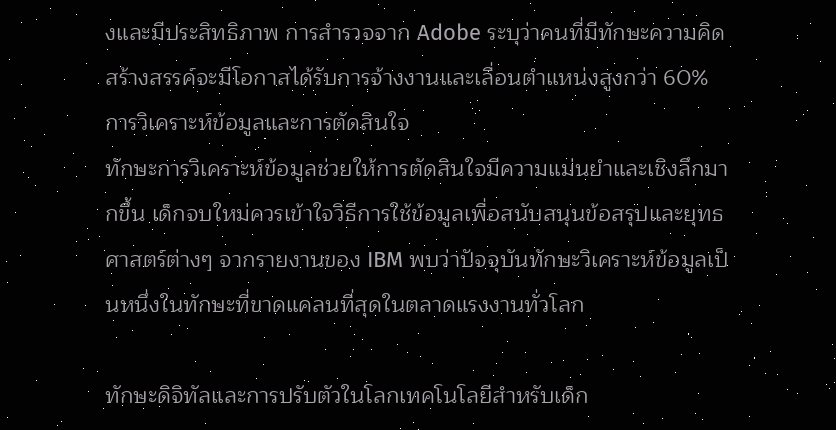งและมีประสิทธิภาพ การสำรวจจาก Adobe ระบุว่าคนที่มีทักษะความคิดสร้างสรรค์จะมีโอกาสได้รับการจ้างงานและเลื่อนตำแหน่งสูงกว่า 60%
การวิเคราะห์ข้อมูลและการตัดสินใจ
ทักษะการวิเคราะห์ข้อมูลช่วยให้การตัดสินใจมีความแม่นยำและเชิงลึกมากขึ้น เด็กจบใหม่ควรเข้าใจวิธีการใช้ข้อมูลเพื่อสนับสนุนข้อสรุปและยุทธศาสตร์ต่างๆ จากรายงานของ IBM พบว่าปัจจุบันทักษะวิเคราะห์ข้อมูลเป็นหนึ่งในทักษะที่ขาดแคลนที่สุดในตลาดแรงงานทั่วโลก

ทักษะดิจิทัลและการปรับตัวในโลกเทคโนโลยีสำหรับเด็ก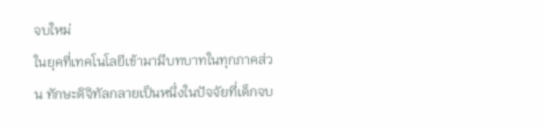จบใหม่
ในยุคที่เทคโนโลยีเข้ามามีบทบาทในทุกภาคส่วน ทักษะดิจิทัลกลายเป็นหนึ่งในปัจจัยที่เด็กจบ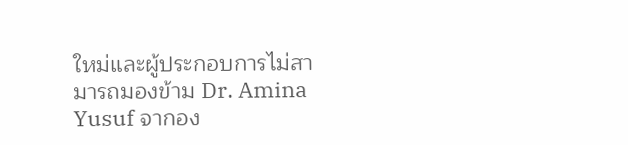ใหม่และผู้ประกอบการไม่สามารถมองข้าม Dr. Amina Yusuf จากอง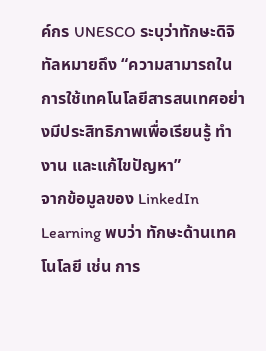ค์กร UNESCO ระบุว่าทักษะดิจิทัลหมายถึง “ความสามารถในการใช้เทคโนโลยีสารสนเทศอย่างมีประสิทธิภาพเพื่อเรียนรู้ ทำงาน และแก้ไขปัญหา”
จากข้อมูลของ LinkedIn Learning พบว่า ทักษะด้านเทคโนโลยี เช่น การ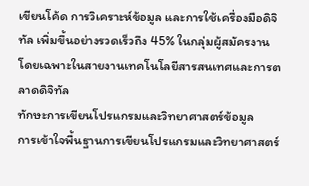เขียนโค้ด การวิเคราะห์ข้อมูล และการใช้เครื่องมือดิจิทัล เพิ่มขึ้นอย่างรวดเร็วถึง 45% ในกลุ่มผู้สมัครงาน โดยเฉพาะในสายงานเทคโนโลยีสารสนเทศและการตลาดดิจิทัล
ทักษะการเขียนโปรแกรมและวิทยาศาสตร์ข้อมูล
การเข้าใจพื้นฐานการเขียนโปรแกรมและวิทยาศาสตร์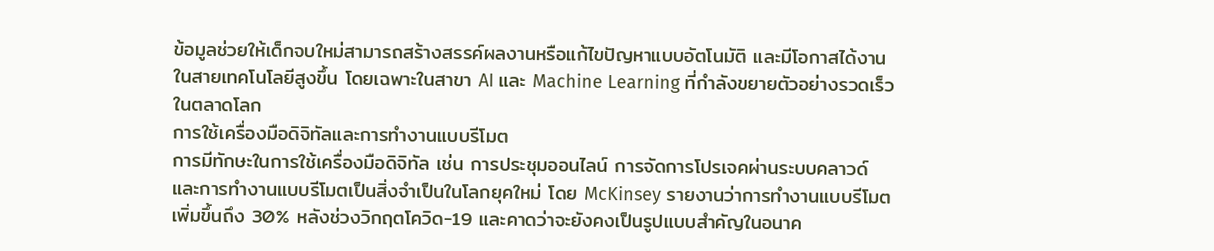ข้อมูลช่วยให้เด็กจบใหม่สามารถสร้างสรรค์ผลงานหรือแก้ไขปัญหาแบบอัตโนมัติ และมีโอกาสได้งานในสายเทคโนโลยีสูงขึ้น โดยเฉพาะในสาขา AI และ Machine Learning ที่กำลังขยายตัวอย่างรวดเร็วในตลาดโลก
การใช้เครื่องมือดิจิทัลและการทำงานแบบรีโมต
การมีทักษะในการใช้เครื่องมือดิจิทัล เช่น การประชุมออนไลน์ การจัดการโปรเจคผ่านระบบคลาวด์ และการทำงานแบบรีโมตเป็นสิ่งจำเป็นในโลกยุคใหม่ โดย McKinsey รายงานว่าการทำงานแบบรีโมตเพิ่มขึ้นถึง 30% หลังช่วงวิกฤตโควิด-19 และคาดว่าจะยังคงเป็นรูปแบบสำคัญในอนาค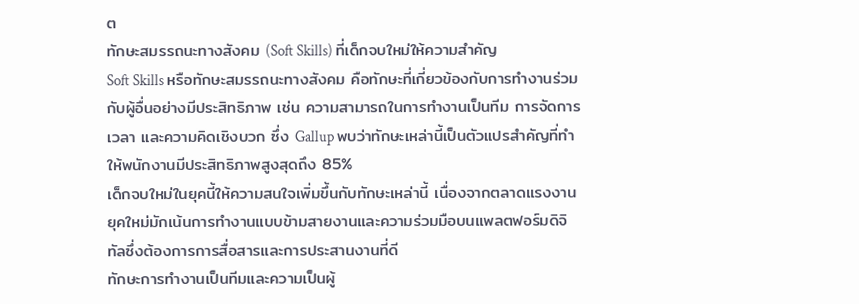ต
ทักษะสมรรถนะทางสังคม (Soft Skills) ที่เด็กจบใหม่ให้ความสำคัญ
Soft Skills หรือทักษะสมรรถนะทางสังคม คือทักษะที่เกี่ยวข้องกับการทำงานร่วมกับผู้อื่นอย่างมีประสิทธิภาพ เช่น ความสามารถในการทำงานเป็นทีม การจัดการเวลา และความคิดเชิงบวก ซึ่ง Gallup พบว่าทักษะเหล่านี้เป็นตัวแปรสำคัญที่ทำให้พนักงานมีประสิทธิภาพสูงสุดถึง 85%
เด็กจบใหม่ในยุคนี้ให้ความสนใจเพิ่มขึ้นกับทักษะเหล่านี้ เนื่องจากตลาดแรงงานยุคใหม่มักเน้นการทำงานแบบข้ามสายงานและความร่วมมือบนแพลตฟอร์มดิจิทัลซึ่งต้องการการสื่อสารและการประสานงานที่ดี
ทักษะการทำงานเป็นทีมและความเป็นผู้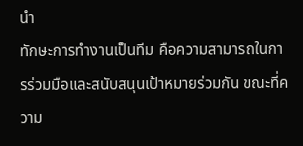นำ
ทักษะการทำงานเป็นทีม คือความสามารถในการร่วมมือและสนับสนุนเป้าหมายร่วมกัน ขณะที่ความ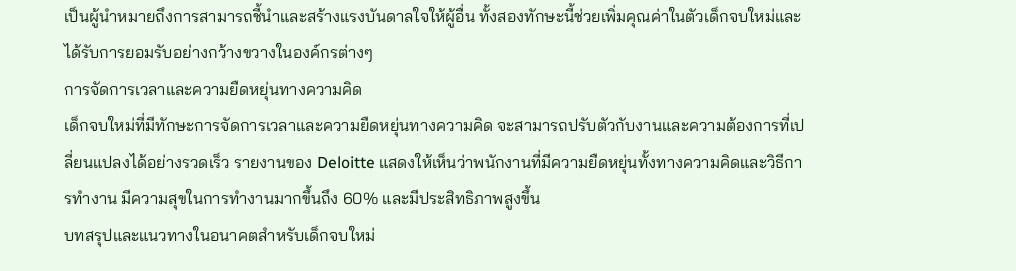เป็นผู้นำหมายถึงการสามารถชี้นำและสร้างแรงบันดาลใจให้ผู้อื่น ทั้งสองทักษะนี้ช่วยเพิ่มคุณค่าในตัวเด็กจบใหม่และได้รับการยอมรับอย่างกว้างขวางในองค์กรต่างๆ
การจัดการเวลาและความยืดหยุ่นทางความคิด
เด็กจบใหม่ที่มีทักษะการจัดการเวลาและความยืดหยุ่นทางความคิด จะสามารถปรับตัวกับงานและความต้องการที่เปลี่ยนแปลงได้อย่างรวดเร็ว รายงานของ Deloitte แสดงให้เห็นว่าพนักงานที่มีความยืดหยุ่นทั้งทางความคิดและวิธีการทำงาน มีความสุขในการทำงานมากขึ้นถึง 60% และมีประสิทธิภาพสูงขึ้น
บทสรุปและแนวทางในอนาคตสำหรับเด็กจบใหม่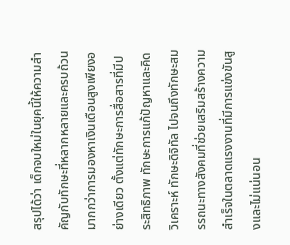สรุปได้ว่า เด็กจบใหม่ในยุคนี้ให้ความสำคัญกับทักษะที่หลากหลายและครบถ้วนมากกว่าการมองหาเงินเดือนสูงเพียงอย่างเดียว ตั้งแต่ทักษะการสื่อสารที่มีประสิทธิภาพ ทักษะการแก้ปัญหาและคิดวิเคราะห์ ทักษะดิจิทัล ไปจนถึงทักษะสมรรถนะทางสังคมที่ช่วยเสริมสร้างความสำเร็จในตลาดแรงงานที่มีการแข่งขันสูงและไม่แน่นอน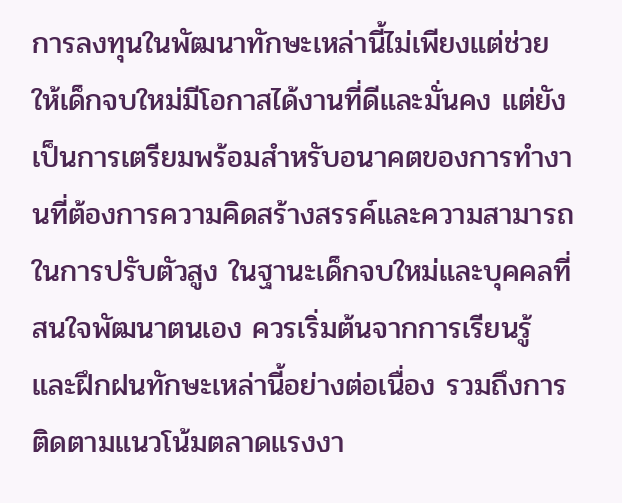การลงทุนในพัฒนาทักษะเหล่านี้ไม่เพียงแต่ช่วยให้เด็กจบใหม่มีโอกาสได้งานที่ดีและมั่นคง แต่ยังเป็นการเตรียมพร้อมสำหรับอนาคตของการทำงานที่ต้องการความคิดสร้างสรรค์และความสามารถในการปรับตัวสูง ในฐานะเด็กจบใหม่และบุคคลที่สนใจพัฒนาตนเอง ควรเริ่มต้นจากการเรียนรู้และฝึกฝนทักษะเหล่านี้อย่างต่อเนื่อง รวมถึงการติดตามแนวโน้มตลาดแรงงา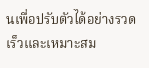นเพื่อปรับตัวได้อย่างรวดเร็วและเหมาะสม